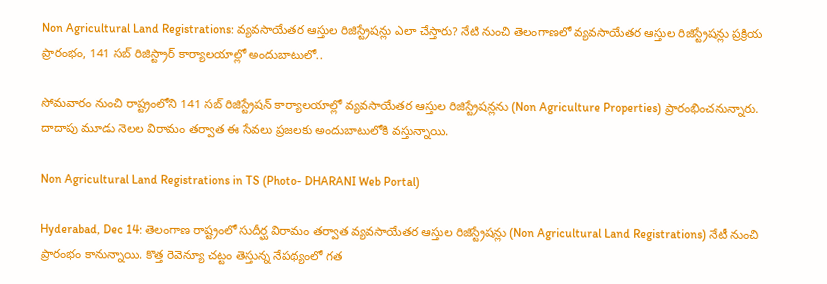Non Agricultural Land Registrations: వ్యవసాయేతర ఆస్తుల రిజిస్ట్రేషన్లు ఎలా చేస్తారు? నేటి నుంచి తెలంగాణలో వ్యవసాయేతర ఆస్తుల రిజిస్ట్రేషన్లు ప్రక్రియ ప్రారంభం, 141 సబ్‌ రిజిస్ట్రార్‌ కార్యాలయాల్లో అందుబాటులో..

సోమవారం నుంచి రాష్ట్రంలోని 141 సబ్‌ రిజిస్ట్రేషన్‌ కార్యాలయాల్లో వ్యవసాయేతర ఆస్తుల రిజిస్ట్రేషన్లను (Non Agriculture Properties) ప్రారంభించనున్నారు. దాదాపు మూడు నెలల విరామం తర్వాత ఈ సేవలు ప్రజలకు అందుబాటులోకి వస్తున్నాయి.

Non Agricultural Land Registrations in TS (Photo- DHARANI Web Portal)

Hyderabad, Dec 14: తెలంగాణ రాష్ట్రంలో సుదీర్ఘ విరామం తర్వాత వ్యవసాయేతర ఆస్తుల రిజిస్ట్రేషన్లు (Non Agricultural Land Registrations) నేటీ నుంచి ప్రారంభం కానున్నాయి. కొత్త రెవెన్యూ చట్టం తెస్తున్న నేపథ్యంలో గత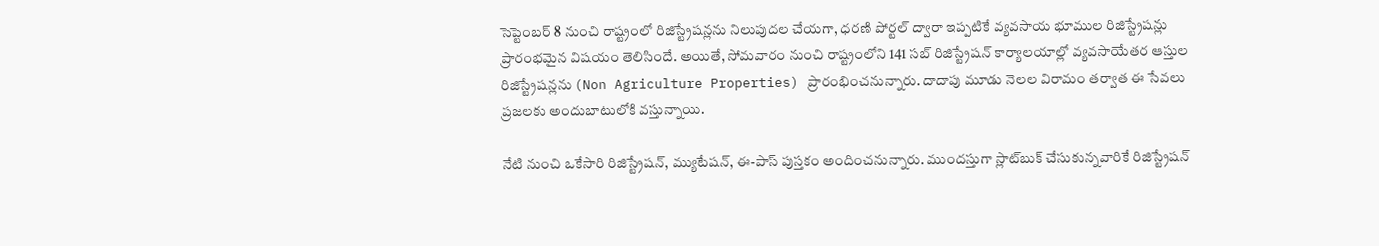సెప్టెంబర్‌ 8 నుంచి రాష్ట్రంలో రిజిస్ట్రేషన్లను నిలుపుదల చేయగా, ధరణి పోర్టల్‌ ద్వారా ఇప్పటికే వ్యవసాయ భూముల రిజిస్ట్రేషన్లు ప్రారంభమైన విషయం తెలిసిందే. అయితే, సోమవారం నుంచి రాష్ట్రంలోని 141 సబ్‌ రిజిస్ట్రేషన్‌ కార్యాలయాల్లో వ్యవసాయేతర ఆస్తుల రిజిస్ట్రేషన్లను (Non Agriculture Properties) ప్రారంభించనున్నారు. దాదాపు మూడు నెలల విరామం తర్వాత ఈ సేవలు ప్రజలకు అందుబాటులోకి వస్తున్నాయి.

నేటి నుంచి ఒకేసారి రిజిస్ట్రేషన్‌, మ్యుటేషన్‌, ఈ-పాస్‌ పుస్తకం అందించనున్నారు. ముందస్తుగా స్లాట్‌బుక్‌ చేసుకున్నవారికే రిజిస్ట్రేషన్‌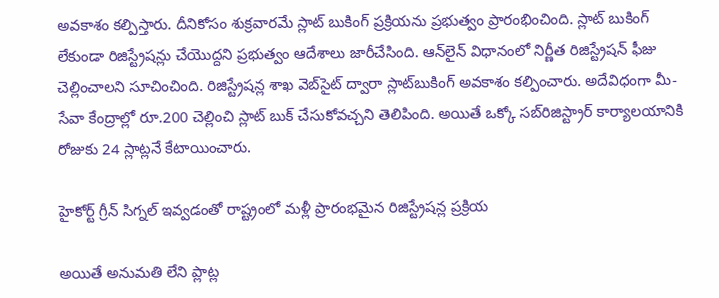అవకాశం కల్పిస్తారు. దీనికోసం శుక్రవారమే స్లాట్‌ బుకింగ్‌ ప్రక్రియను ప్రభుత్వం ప్రారంభించింది. స్లాట్‌ బుకింగ్‌ లేకుండా రిజిస్ట్రేషన్లు చేయొద్దని ప్రభుత్వం ఆదేశాలు జారీచేసింది. ఆన్‌లైన్‌ విధానంలో నిర్ణీత రిజిస్ట్రేషన్‌ ఫీజు చెల్లించాలని సూచించింది. రిజిస్ట్రేషన్ల శాఖ వెబ్‌సైట్‌ ద్వారా స్లాట్‌బుకింగ్‌ అవకాశం కల్పించారు. అదేవిధంగా మీ-సేవా కేంద్రాల్లో రూ.200 చెల్లించి స్లాట్‌ బుక్‌ చేసుకోవచ్చని తెలిపింది. అయితే ఒక్కో సబ్‌రిజిస్ట్రార్‌ కార్యాలయానికి రోజుకు 24 స్లాట్లనే కేటాయించారు.

హైకోర్ట్ గ్రీన్ సిగ్నల్ ఇవ్వడంతో రాష్ట్రంలో మళ్లీ ప్రారంభమైన రిజిస్ట్రేషన్ల ప్రక్రియ

అయితే అనుమతి లేని ప్లాట్ల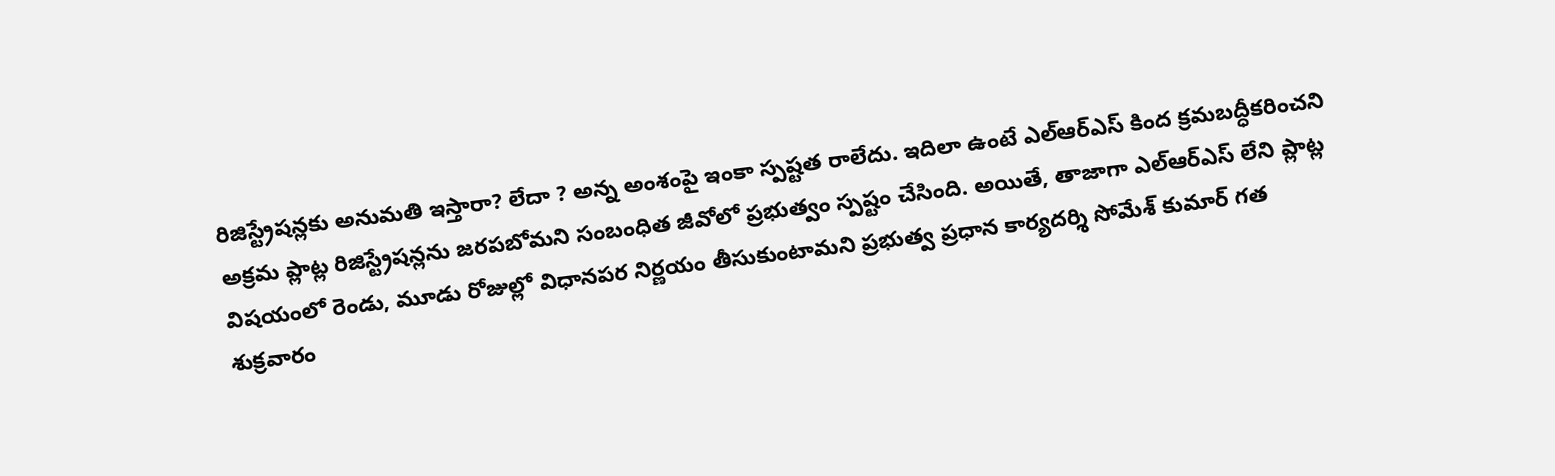రిజిస్ట్రేషన్లకు అనుమతి ఇస్తారా? లేదా ? అన్న అంశంపై ఇంకా స్పష్టత రాలేదు. ఇదిలా ఉంటే ఎల్‌ఆర్‌ఎస్‌ కింద క్రమబద్ధీకరించని అక్రమ ప్లాట్ల రిజిస్ట్రేషన్లను జరపబోమని సంబంధిత జీవోలో ప్రభుత్వం స్పష్టం చేసింది. అయితే, తాజాగా ఎల్‌ఆర్‌ఎస్‌ లేని ప్లాట్ల విషయంలో రెండు, మూడు రోజుల్లో విధానపర నిర్ణయం తీసుకుంటామని ప్రభుత్వ ప్రధాన కార్యదర్శి సోమేశ్‌ కుమార్‌ గత శుక్రవారం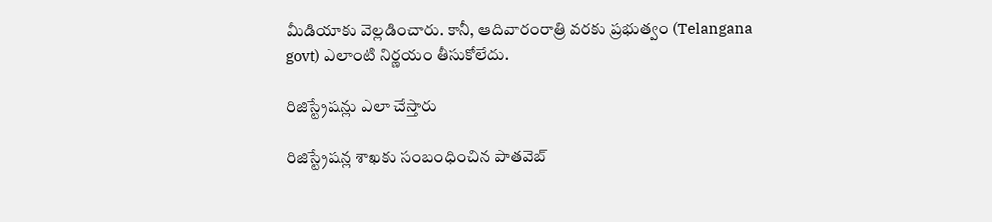మీడియాకు వెల్లడించారు. కానీ, ఆదివారంరాత్రి వరకు ప్రభుత్వం (Telangana govt) ఎలాంటి నిర్ణయం తీసుకోలేదు.

రిజిస్ట్రేషన్లు ఎలా చేస్తారు

రిజిస్ట్రేషన్ల శాఖకు సంబంధించిన పాతవెబ్‌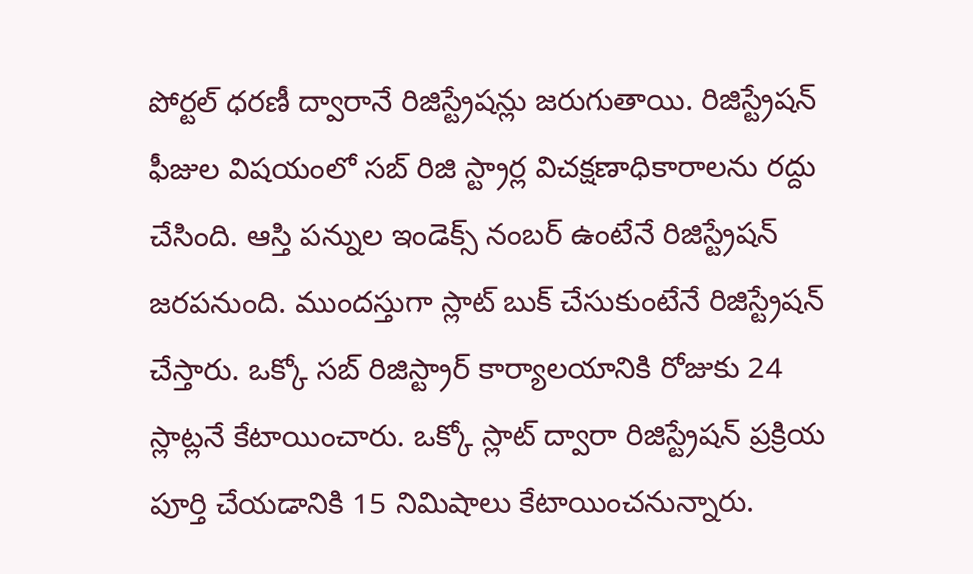పోర్టల్‌ ధరణీ ద్వారానే రిజిస్ట్రేషన్లు జరుగుతాయి. రిజిస్ట్రేషన్‌ ఫీజుల విషయంలో సబ్‌ రిజి స్ట్రార్ల విచక్షణాధికారాలను రద్దు చేసింది. ఆస్తి పన్నుల ఇండెక్స్‌ నంబర్‌ ఉంటేనే రిజిస్ట్రేషన్‌ జరపనుంది. ముందస్తుగా స్లాట్‌ బుక్‌ చేసుకుంటేనే రిజిస్ట్రేషన్‌ చేస్తారు. ఒక్కో సబ్‌ రిజిస్ట్రార్‌ కార్యాలయానికి రోజుకు 24 స్లాట్లనే కేటాయించారు. ఒక్కో స్లాట్‌ ద్వారా రిజిస్ట్రేషన్‌ ప్రక్రియ పూర్తి చేయడానికి 15 నిమిషాలు కేటాయించనున్నారు.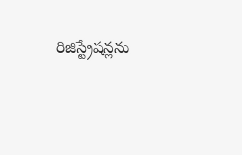రిజిస్ట్రేషన్లను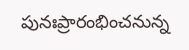పునఃప్రారంభించనున్న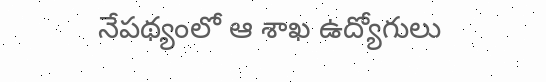నేపథ్యంలో ఆ శాఖ ఉద్యోగులు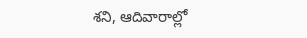శని, ఆదివారాల్లో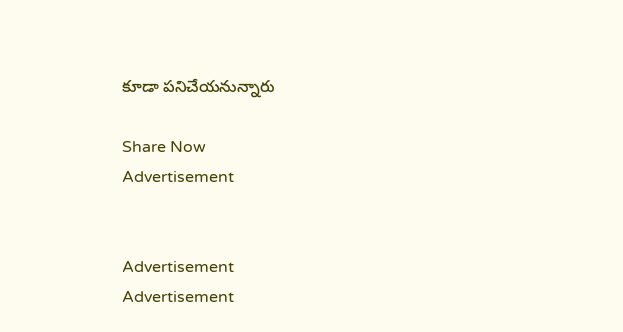కూడా పనిచేయనున్నారు

Share Now
Advertisement


Advertisement
Advertisement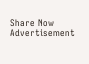Share Now
Advertisement